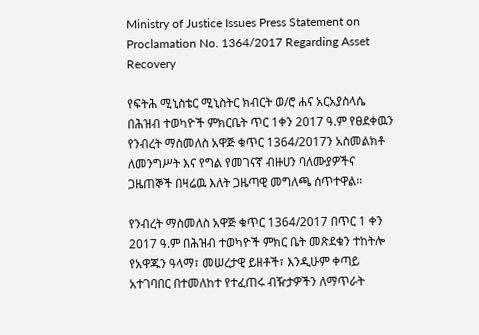Ministry of Justice Issues Press Statement on Proclamation No. 1364/2017 Regarding Asset Recovery

የፍትሕ ሚኒስቴር ሚኒስትር ክብርት ወ/ሮ ሐና አርአያስላሴ በሕዝብ ተወካዮች ምክርቤት ጥር 1ቀን 2017 ዓ.ም የፀደቀዉን የንብረት ማስመለስ አዋጅ ቁጥር 1364/2017ን አስመልክቶ ለመንግሥት እና የግል የመገናኛ ብዙሀን ባለሙያዎችና ጋዜጠኞች በዛሬዉ እለት ጋዜጣዊ መግለጫ ሰጥተዋል፡፡

የንብረት ማስመለስ አዋጅ ቁጥር 1364/2017 በጥር 1 ቀን 2017 ዓ.ም በሕዝብ ተወካዮች ምክር ቤት መጽደቁን ተከትሎ የአዋጁን ዓላማ፣ መሠረታዊ ይዘቶች፣ እንዲሁም ቀጣይ አተገባበር በተመለከተ የተፈጠሩ ብዥታዎችን ለማጥራት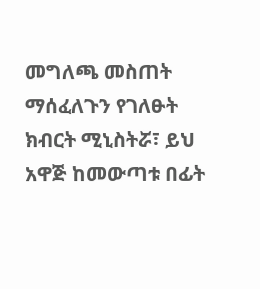መግለጫ መስጠት ማሰፈለጉን የገለፁት ክብርት ሚኒስትሯ፣ ይህ አዋጅ ከመውጣቱ በፊት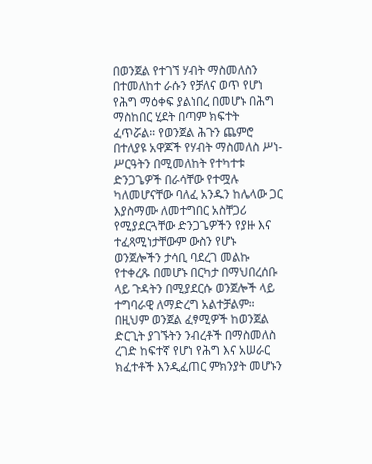በወንጀል የተገኘ ሃብት ማስመለስን በተመለከተ ራሱን የቻለና ወጥ የሆነ የሕግ ማዕቀፍ ያልነበረ በመሆኑ በሕግ ማስከበር ሂደት በጣም ክፍተት ፈጥሯል። የወንጀል ሕጉን ጨምሮ በተለያዩ አዋጆች የሃብት ማስመለስ ሥነ-ሥርዓትን በሚመለከት የተካተቱ ድንጋጌዎች በራሳቸው የተሟሉ ካለመሆናቸው ባለፈ አንዱን ከሌላው ጋር እያስማሙ ለመተግበር አስቸጋሪ የሚያደርጓቸው ድንጋጌዎችን የያዙ እና ተፈጻሚነታቸውም ውስን የሆኑ ወንጀሎችን ታሳቢ ባደረገ መልኩ የተቀረጹ በመሆኑ በርካታ በማህበረሰቡ ላይ ጉዳትን በሚያደርሱ ወንጀሎች ላይ ተግባራዊ ለማድረግ አልተቻልም። በዚህም ወንጀል ፈፃሚዎች ከወንጀል ድርጊት ያገኙትን ንብረቶች በማስመለስ ረገድ ከፍተኛ የሆነ የሕግ እና አሠራር ክፈተቶች እንዲፈጠር ምክንያት መሆኑን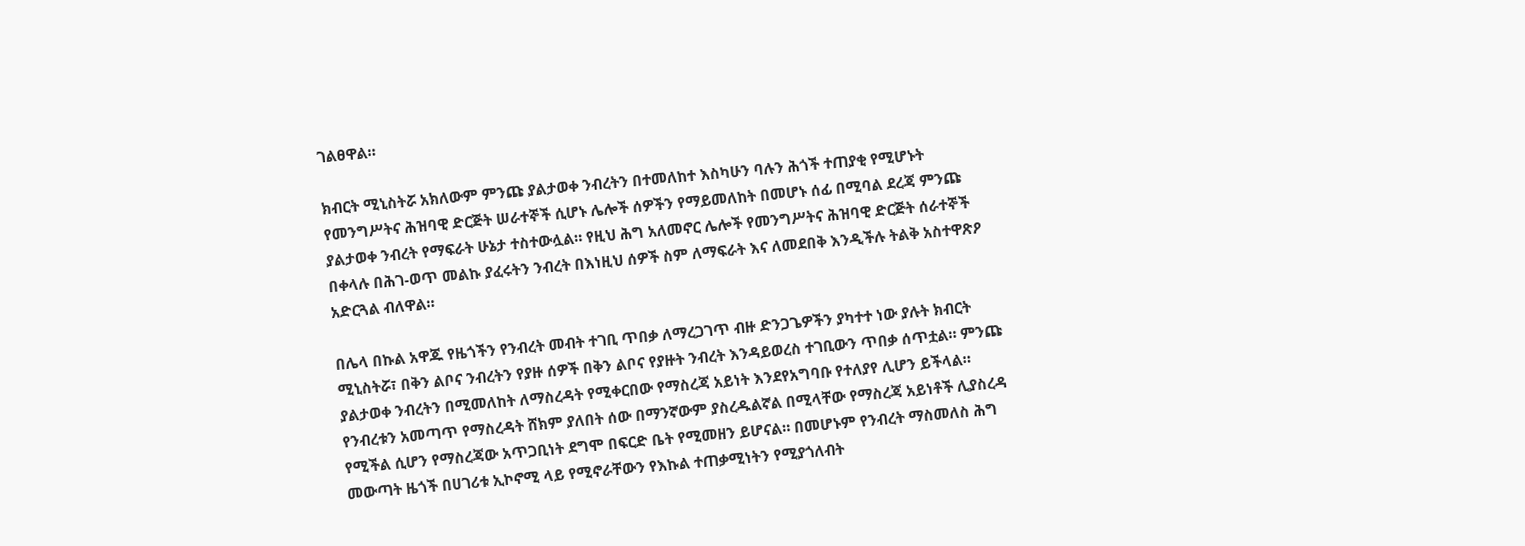ገልፀዋል።

ክብርት ሚኒስትሯ አክለውም ምንጩ ያልታወቀ ንብረትን በተመለከተ እስካሁን ባሉን ሕጎች ተጠያቂ የሚሆኑት የመንግሥትና ሕዝባዊ ድርጅት ሠራተኞች ሲሆኑ ሌሎች ሰዎችን የማይመለከት በመሆኑ ሰፊ በሚባል ደረጃ ምንጩ ያልታወቀ ንብረት የማፍራት ሁኔታ ተስተውሏል። የዚህ ሕግ አለመኖር ሌሎች የመንግሥትና ሕዝባዊ ድርጅት ሰራተኞች በቀላሉ በሕገ-ወጥ መልኩ ያፈሩትን ንብረት በእነዚህ ሰዎች ስም ለማፍራት እና ለመደበቅ እንዲችሉ ትልቅ አስተዋጽዖ አድርጓል ብለዋል።

በሌላ በኩል አዋጁ የዜጎችን የንብረት መብት ተገቢ ጥበቃ ለማረጋገጥ ብዙ ድንጋጌዎችን ያካተተ ነው ያሉት ክብርት ሚኒስትሯ፣ በቅን ልቦና ንብረትን የያዙ ሰዎች በቅን ልቦና የያዙት ንብረት እንዳይወረስ ተገቢውን ጥበቃ ሰጥቷል። ምንጩ ያልታወቀ ንብረትን በሚመለከት ለማስረዳት የሚቀርበው የማስረጃ አይነት እንደየአግባቡ የተለያየ ሊሆን ይችላል። የንብረቱን አመጣጥ የማስረዳት ሸክም ያለበት ሰው በማንኛውም ያስረዱልኛል በሚላቸው የማስረጃ አይነቶች ሊያስረዳ የሚችል ሲሆን የማስረጃው አጥጋቢነት ደግሞ በፍርድ ቤት የሚመዘን ይሆናል። በመሆኑም የንብረት ማስመለስ ሕግ መውጣት ዜጎች በሀገሪቱ ኢኮኖሚ ላይ የሚኖራቸውን የእኩል ተጠቃሚነትን የሚያጎለብት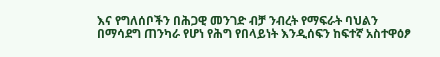እና የግለሰቦችን በሕጋዊ መንገድ ብቻ ንብረት የማፍራት ባህልን በማሳደግ ጠንካራ የሆነ የሕግ የበላይነት እንዲሰፍን ከፍተኛ አስተዋዕፆ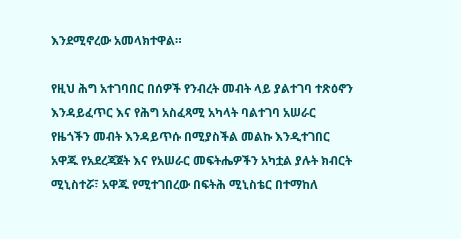እንደሚኖረው አመላክተዋል።

የዚህ ሕግ አተገባበር በሰዎች የንብረት መብት ላይ ያልተገባ ተጽዕኖን እንዳይፈጥር እና የሕግ አስፈጻሚ አካላት ባልተገባ አሠራር የዜጎችን መብት እንዳይጥሱ በሚያስችል መልኩ እንዲተገበር አዋጁ የአደረጃጀት እና የአሠራር መፍትሔዎችን አካቷል ያሉት ክብርት ሚኒስተሯ፣ አዋጁ የሚተገበረው በፍትሕ ሚኒስቴር በተማከለ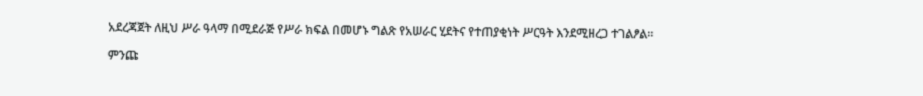አደረጃጀት ለዚህ ሥራ ዓላማ በሚደራጅ የሥራ ክፍል በመሆኑ ግልጽ የአሠራር ሂደትና የተጠያቂነት ሥርዓት እንደሚዘረጋ ተገልፆል።

ምንጩ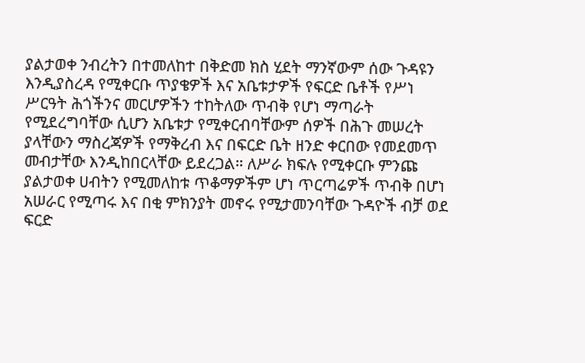ያልታወቀ ንብረትን በተመለከተ በቅድመ ክስ ሂደት ማንኛውም ሰው ጉዳዩን እንዲያስረዳ የሚቀርቡ ጥያቄዎች እና አቤቱታዎች የፍርድ ቤቶች የሥነ ሥርዓት ሕጎችንና መርሆዎችን ተከትለው ጥብቅ የሆነ ማጣራት የሚደረግባቸው ሲሆን አቤቱታ የሚቀርብባቸውም ሰዎች በሕጉ መሠረት ያላቸውን ማስረጃዎች የማቅረብ እና በፍርድ ቤት ዘንድ ቀርበው የመደመጥ መብታቸው እንዲከበርላቸው ይደረጋል። ለሥራ ክፍሉ የሚቀርቡ ምንጩ ያልታወቀ ሀብትን የሚመለከቱ ጥቆማዎችም ሆነ ጥርጣሬዎች ጥብቅ በሆነ አሠራር የሚጣሩ እና በቂ ምክንያት መኖሩ የሚታመንባቸው ጉዳዮች ብቻ ወደ ፍርድ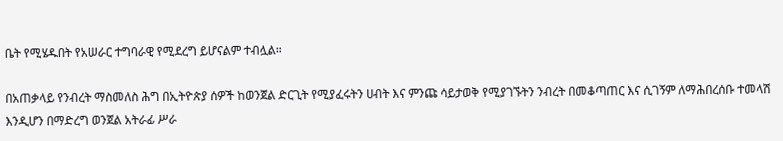ቤት የሚሄዱበት የአሠራር ተግባራዊ የሚደረግ ይሆናልም ተብሏል።

በአጠቃላይ የንብረት ማስመለስ ሕግ በኢትዮጵያ ሰዎች ከወንጀል ድርጊት የሚያፈሩትን ሀብት እና ምንጩ ሳይታወቅ የሚያገኙትን ንብረት በመቆጣጠር እና ሲገኝም ለማሕበረሰቡ ተመላሽ እንዲሆን በማድረግ ወንጀል አትራፊ ሥራ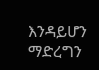እንዳይሆን ማድረግን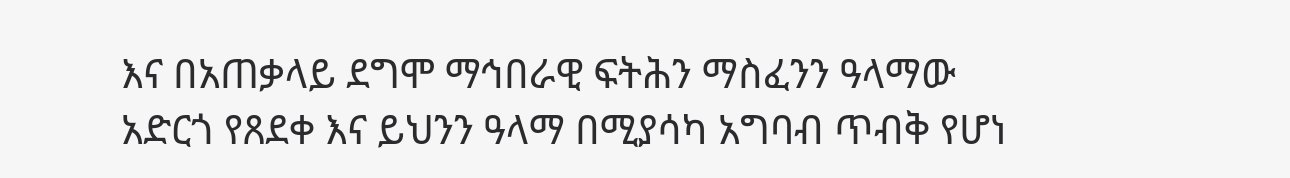እና በአጠቃላይ ደግሞ ማኅበራዊ ፍትሕን ማስፈንን ዓላማው አድርጎ የጸደቀ እና ይህንን ዓላማ በሚያሳካ አግባብ ጥብቅ የሆነ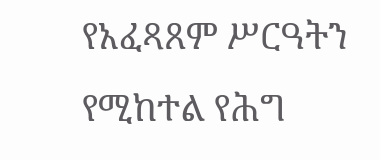የአፈጻጸም ሥርዓትን የሚከተል የሕግ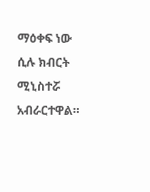ማዕቀፍ ነው ሲሉ ክብርት ሚኒስተሯ አብራርተዋል።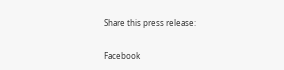Share this press release:

Facebook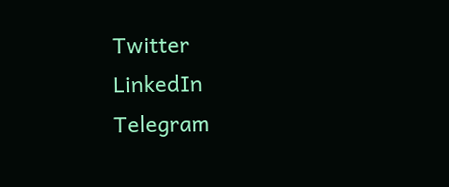Twitter
LinkedIn
Telegram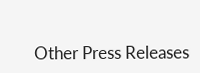Other Press Releases